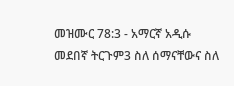መዝሙር 78:3 - አማርኛ አዲሱ መደበኛ ትርጉም3 ስለ ሰማናቸውና ስለ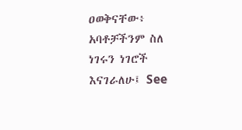ዐወቅናቸው፥ አባቶቻችንም ስለ ነገሩን ነገሮች እናገራለሁ፤ See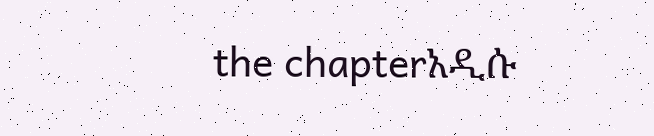the chapterአዲሱ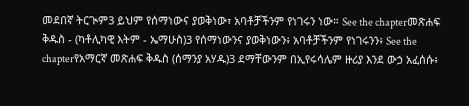መደበኛ ትርጒም3 ይህም የሰማነውና ያወቅነው፣ አባቶቻችንም የነገሩን ነው። See the chapterመጽሐፍ ቅዱስ - (ካቶሊካዊ እትም - ኤማሁስ)3 የሰማነውንና ያወቅነውን፥ አባቶቻችንም የነገሩንን፥ See the chapterየአማርኛ መጽሐፍ ቅዱስ (ሰማንያ አሃዱ)3 ደማቸውንም በኢየሩሳሌም ዙሪያ እንደ ውኃ አፈሰሱ፥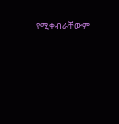የሚቀብራቸውም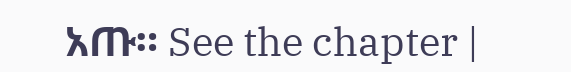አጡ። See the chapter |